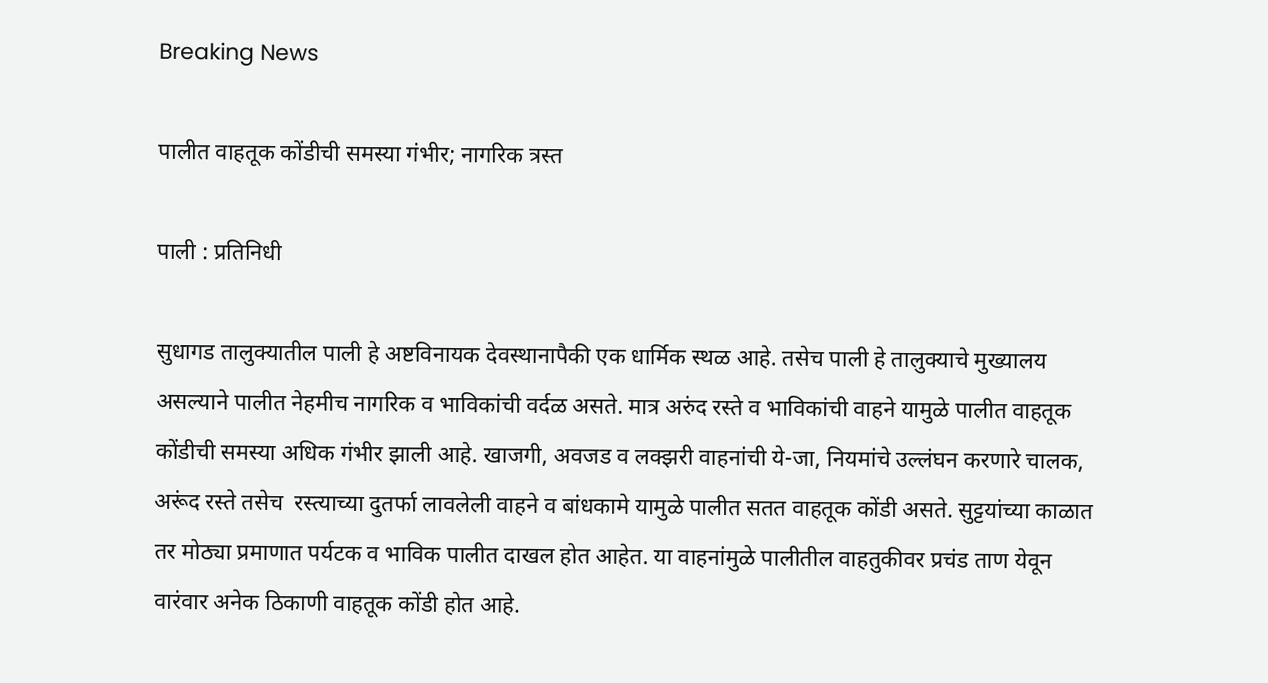Breaking News

पालीत वाहतूक कोंडीची समस्या गंभीर; नागरिक त्रस्त

पाली : प्रतिनिधी

सुधागड तालुक्यातील पाली हे अष्टविनायक देवस्थानापैकी एक धार्मिक स्थळ आहे. तसेच पाली हे तालुक्याचे मुख्यालय असल्याने पालीत नेहमीच नागरिक व भाविकांची वर्दळ असते. मात्र अरुंद रस्ते व भाविकांची वाहने यामुळे पालीत वाहतूक कोंडीची समस्या अधिक गंभीर झाली आहे. खाजगी, अवजड व लक्झरी वाहनांची ये-जा, नियमांचे उल्लंघन करणारे चालक, अरूंद रस्ते तसेच  रस्त्याच्या दुतर्फा लावलेली वाहने व बांधकामे यामुळे पालीत सतत वाहतूक कोंडी असते. सुट्टयांच्या काळात तर मोठ्या प्रमाणात पर्यटक व भाविक पालीत दाखल होत आहेत. या वाहनांमुळे पालीतील वाहतुकीवर प्रचंड ताण येवून वारंवार अनेक ठिकाणी वाहतूक कोंडी होत आहे.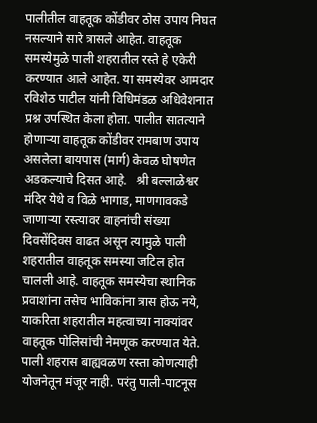पालीतील वाहतूक कोंडीवर ठोस उपाय निघत नसल्याने सारे त्रासले आहेत. वाहतूक समस्येमुळे पाली शहरातील रस्ते हे एकेरी करण्यात आले आहेत. या समस्येवर आमदार रविशेठ पाटील यांनी विधिमंडळ अधिवेशनात प्रश्न उपस्थित केला होता. पालीत सातत्याने होणार्‍या वाहतूक कोंडीवर रामबाण उपाय असलेला बायपास (मार्ग) केवळ घोषणेत अडकल्याचे दिसत आहे.   श्री बल्लाळेश्वर मंदिर येथे व विळे भागाड, माणगावकडे जाणार्‍या रस्त्यावर वाहनांची संख्या दिवसेंदिवस वाढत असून त्यामुळे पाली शहरातील वाहतूक समस्या जटिल होत चालली आहे. वाहतूक समस्येचा स्थानिक प्रवाशांना तसेच भाविकांना त्रास होऊ नये, याकरिता शहरातील महत्वाच्या नाक्यांवर वाहतूक पोलिसांची नेमणूक करण्यात येते. पाली शहरास बाह्यवळण रस्ता कोणत्याही योजनेतून मंजूर नाही. परंतु पाली-पाटनूस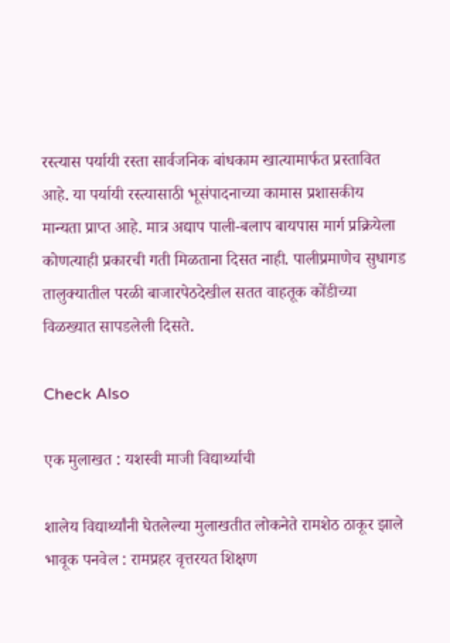रस्त्यास पर्यायी रस्ता सार्वजनिक बांधकाम खात्यामार्फत प्रस्तावित आहे. या पर्यायी रस्त्यासाठी भूसंपादनाच्या कामास प्रशासकीय मान्यता प्राप्त आहे. मात्र अद्याप पाली-बलाप बायपास मार्ग प्रक्रियेला कोणत्याही प्रकारची गती मिळताना दिसत नाही. पालीप्रमाणेच सुधागड तालुक्यातील परळी बाजारपेठदेखील सतत वाहतूक कोंडीच्या विळख्यात सापडलेली दिसते.

Check Also

एक मुलाखत : यशस्वी माजी विद्यार्थ्याची

शालेय विद्यार्थ्यांनी घेतलेल्या मुलाखतीत लोकनेते रामशेठ ठाकूर झाले भावूक पनवेल : रामप्रहर वृत्तरयत शिक्षण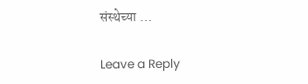संस्थेच्या …

Leave a Reply